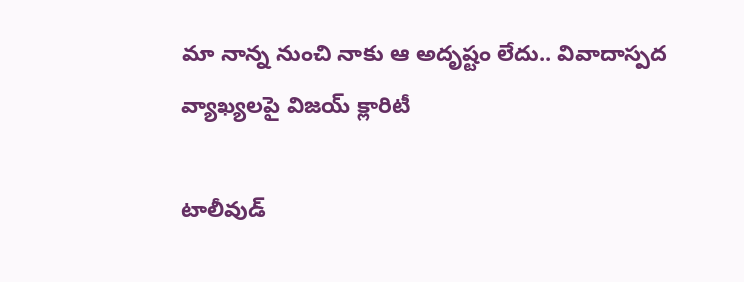మా నాన్న నుంచి నాకు ఆ అదృష్టం లేదు.. వివాదాస్పద వ్యాఖ్యలపై విజయ్ క్లారిటీ

టాలీవుడ్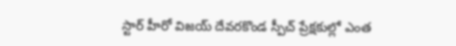స్టార్ హీరో విజయ్ దేవరకొండ స్పీచ్ ప్రేక్షకుల్లో ఎంత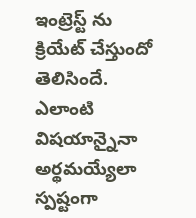ఇంట్రెస్ట్ ను క్రియేట్ చేస్తుందో తెలిసిందే. ఎలాంటి విషయాన్నైనా అర్థమయ్యేలా స్పష్టంగా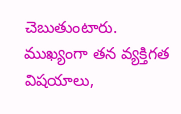చెబుతుంటారు. ముఖ్యంగా తన వ్యక్తిగత విషయాలు,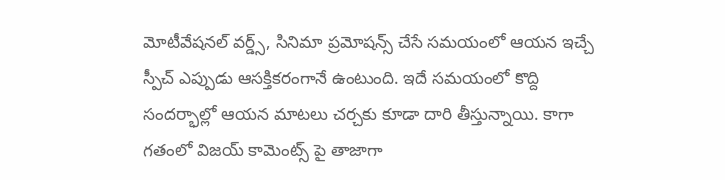మోటీవేషనల్ వర్డ్స్, సినిమా ప్రమోషన్స్ చేసే సమయంలో ఆయన ఇచ్చే స్పీచ్ ఎప్పుడు ఆసక్తికరంగానే ఉంటుంది. ఇదే సమయంలో కొద్ది సందర్భాల్లో ఆయన మాటలు చర్చకు కూడా దారి తీస్తున్నాయి. కాగా గతంలో విజయ్ కామెంట్స్ పై తాజాగా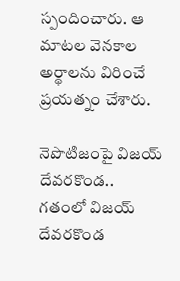స్పందించారు. ఆ మాటల వెనకాల అర్థాలను విరించే ప్రయత్నం చేశారు.

నెపొటిజంపై విజయ్ దేవరకొండ..
గతంలో విజయ్ దేవరకొండ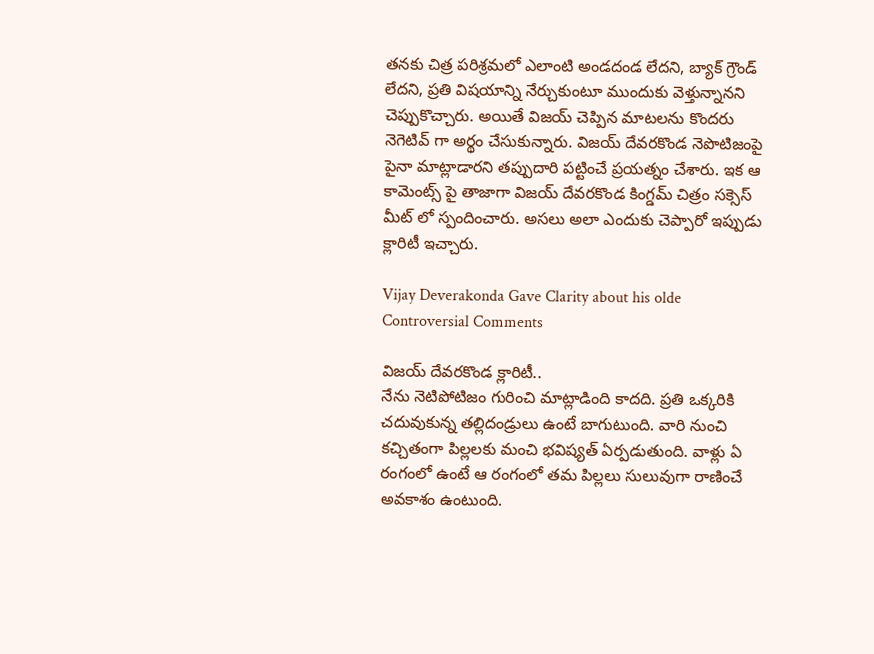తనకు చిత్ర పరిశ్రమలో ఎలాంటి అండదండ లేదని, బ్యాక్ గ్రౌండ్ లేదని, ప్రతి విషయాన్ని నేర్చుకుంటూ ముందుకు వెళ్తున్నానని చెప్పుకొచ్చారు. అయితే విజయ్ చెప్పిన మాటలను కొందరు నెగెటివ్ గా అర్థం చేసుకున్నారు. విజయ్ దేవరకొండ నెపొటిజంపై పైనా మాట్లాడారని తప్పుదారి పట్టించే ప్రయత్నం చేశారు. ఇక ఆ కామెంట్స్ పై తాజాగా విజయ్ దేవరకొండ కింగ్డమ్ చిత్రం సక్సెస్ మీట్ లో స్పందించారు. అసలు అలా ఎందుకు చెప్పారో ఇప్పుడు క్లారిటీ ఇచ్చారు.

Vijay Deverakonda Gave Clarity about his olde Controversial Comments

విజయ్ దేవరకొండ క్లారిటీ..
నేను నెటిపోటిజం గురించి మాట్లాడింది కాదది. ప్రతి ఒక్కరికి చదువుకున్న తల్లిదండ్రులు ఉంటే బాగుటుంది. వారి నుంచి కచ్చితంగా పిల్లలకు మంచి భవిష్యత్ ఏర్పడుతుంది. వాళ్లు ఏ రంగంలో ఉంటే ఆ రంగంలో తమ పిల్లలు సులువుగా రాణించే అవకాశం ఉంటుంది.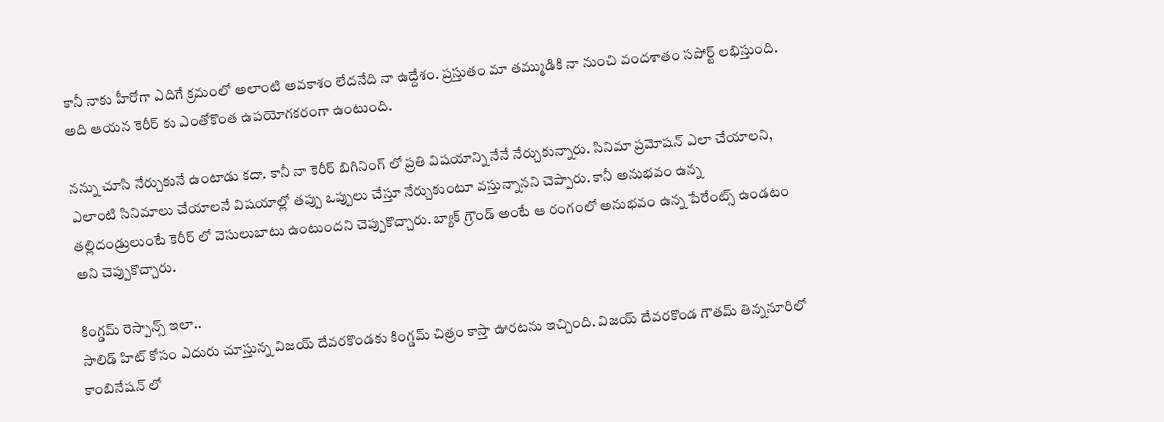కానీ నాకు హీరోగా ఎదిగే క్రమంలో అలాంటి అవకాశం లేదనేది నా ఉద్దేశం. ప్రస్తుతం మా తమ్ముడికి నా నుంచి వందశాతం సపోర్ట్ లభిస్తుంది. అది ఆయన కెరీర్ కు ఎంతోకొంత ఉపయోగకరంగా ఉంటుంది.

నన్ను చూసి నేర్చుకునే ఉంటాడు కదా. కానీ నా కెరీర్ బిగినింగ్ లో ప్రతి విషయాన్ని నేనే నేర్చుకున్నారు. సినిమా ప్రమోషన్ ఎలా చేయాలని, ఎలాంటి సినిమాలు చేయాలనే విషయాల్లో తప్పు ఒప్పులు చేస్తూ నేర్చుకుంటూ వస్తున్నానని చెప్పారు. కానీ అనుభవం ఉన్న తల్లిదండ్రులుంటే కెరీర్ లో వెసులుబాటు ఉంటుందని చెప్పుకొచ్చారు. బ్యాక్ గ్రౌండ్ అంటే ఆ రంగంలో అనుభవం ఉన్న పేరేంట్స్ ఉండటం అని చెప్పుకొచ్చారు.

కింగ్డమ్ రెస్పాన్స్ ఇలా..
సాలిడ్ హిట్ కోసం ఎదురు చూస్తున్న విజయ్ దేవరకొండకు కింగ్డమ్ చిత్రం కాస్తా ఊరటను ఇచ్చింది. విజయ్ దేవరకొండ గౌతమ్ తిన్ననూరిలో కాంబినేషన్ లో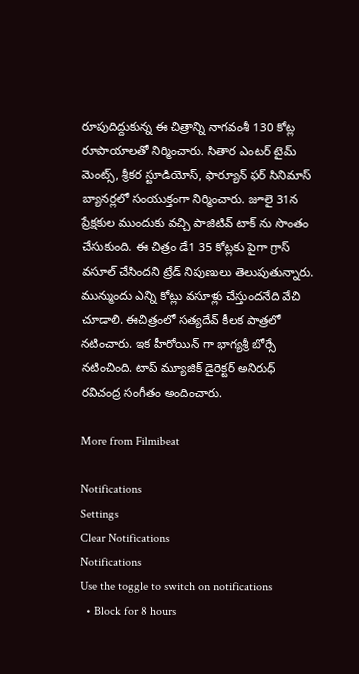రూపుదిద్దుకున్న ఈ చిత్రాన్ని నాగవంశీ 130 కోట్ల రూపాయాలతో నిర్మించారు. సితార ఎంటర్ టైమ్ మెంట్స్, శ్రీకర స్టూడియోస్, ఫార్యూన్ ఫర్ సినిమాస్ బ్యానర్లలో సంయుక్తంగా నిర్మించారు. జూలై 31న ప్రేక్షకుల ముందుకు వచ్చి పాజిటివ్ టాక్ ను సొంతం చేసుకుంది. ఈ చిత్రం డే1 35 కోట్లకు పైగా గ్రాస్ వసూల్ చేసిందని ట్రేడ్ నిపుణులు తెలుపుతున్నారు. మున్ముందు ఎన్ని కోట్లు వసూళ్లు చేస్తుందనేది వేచి చూడాలి. ఈచిత్రంలో సత్యదేవ్ కీలక పాత్రలో నటించారు. ఇక హీరోయిన్ గా భాగ్యశ్రీ బోర్సే నటించింది. టాప్ మ్యూజిక్ డైరెక్టర్ అనిరుధ్ రవిచంద్ర సంగీతం అందించారు.

More from Filmibeat

Notifications
Settings
Clear Notifications
Notifications
Use the toggle to switch on notifications
  • Block for 8 hours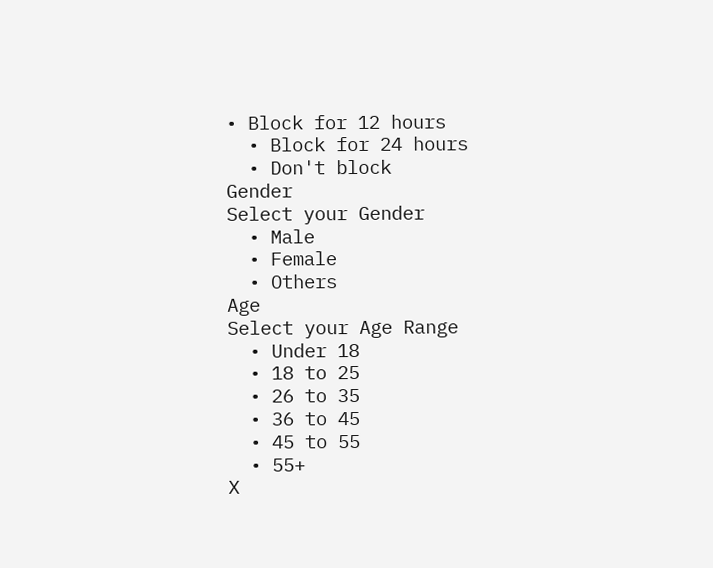• Block for 12 hours
  • Block for 24 hours
  • Don't block
Gender
Select your Gender
  • Male
  • Female
  • Others
Age
Select your Age Range
  • Under 18
  • 18 to 25
  • 26 to 35
  • 36 to 45
  • 45 to 55
  • 55+
X